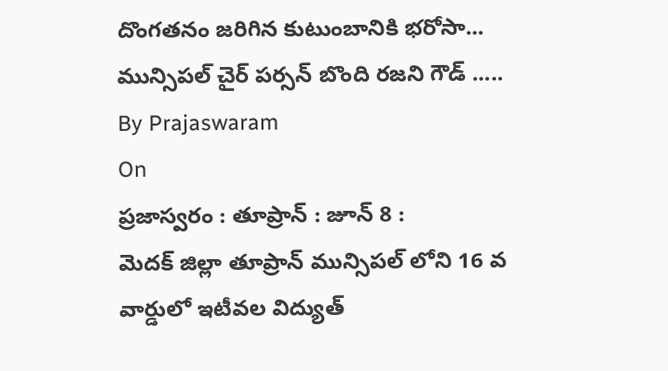దొంగతనం జరిగిన కుటుంబానికి భరోసా...
మున్సిపల్ చైర్ పర్సన్ బొంది రజని గౌడ్ .....
By Prajaswaram
On
ప్రజాస్వరం : తూప్రాన్ : జూన్ 8 :
మెదక్ జిల్లా తూప్రాన్ మున్సిపల్ లోని 16 వ వార్డులో ఇటీవల విద్యుత్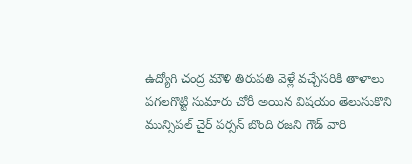ఉద్యోగి చంద్ర మౌళి తిరుపతి వెళ్లే వచ్చేసరికి తాళాలు పగలగొట్టి సుమారు చోరీ అయిన విషయం తెలుసుకొని మున్సిపల్ చైర్ పర్సన్ బొంది రజని గౌడ్ వారి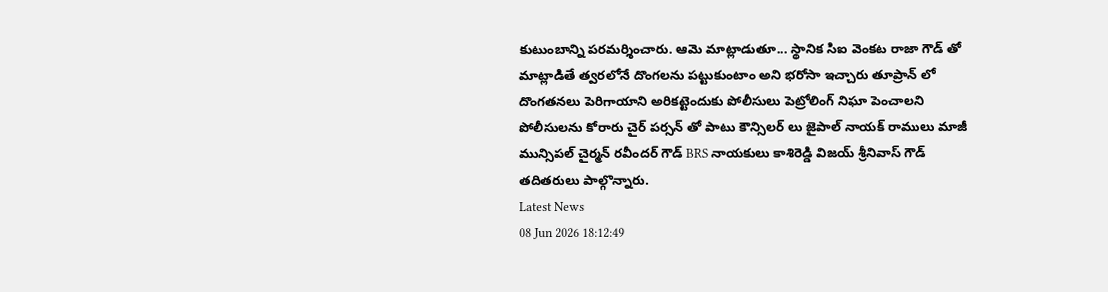కుటుంబాన్ని పరమర్శించారు. ఆమె మాట్లాడుతూ... స్థానిక సిఐ వెంకట రాజా గౌడ్ తో మాట్లాడితే త్వరలోనే దొంగలను పట్టుకుంటాం అని భరోసా ఇచ్చారు తూప్రాన్ లో దొంగతనలు పెరిగాయాని అరికట్టెందుకు పోలీసులు పెట్రోలింగ్ నిఘా పెంచాలని పోలీసులను కోరారు చైర్ పర్సన్ తో పాటు కౌన్సిలర్ లు జైపాల్ నాయక్ రాములు మాజీ మున్సిపల్ చైర్మన్ రవీందర్ గౌడ్ BRS నాయకులు కాశిరెడ్డి విజయ్ శ్రీనివాస్ గౌడ్ తదితరులు పాల్గొన్నారు.
Latest News
08 Jun 2026 18:12:49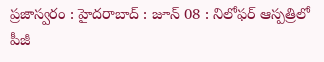ప్రజాస్వరం : హైదరాబాద్ : జూన్ 08 : నిలోఫర్ ఆస్పత్రిలో పీజీ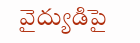వైద్యుడిపై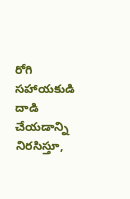రోగి సహాయకుడి దాడి చేయడాన్ని నిరసిస్తూ,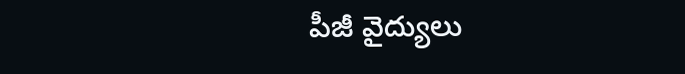పీజీ వైద్యులు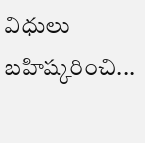విధులు బహిష్కరించి...